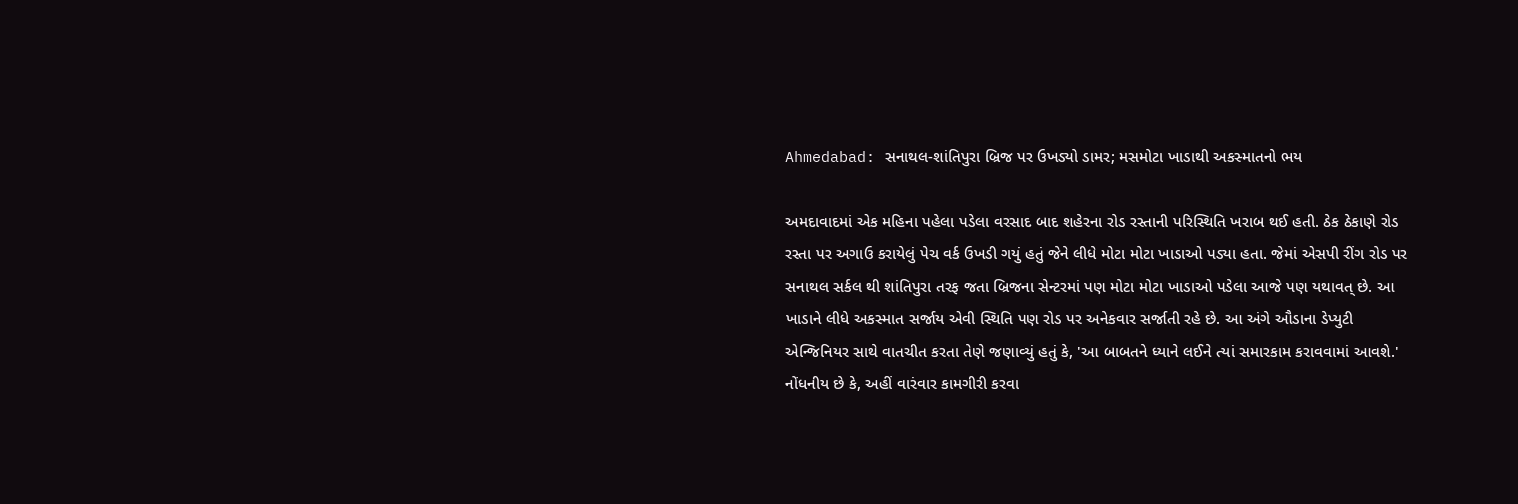Ahmedabad: સનાથલ-શાંતિપુરા બ્રિજ પર ઉખડ્યો ડામર; મસમોટા ખાડાથી અકસ્માતનો ભય

અમદાવાદમાં એક મહિના પહેલા પડેલા વરસાદ બાદ શહેરના રોડ રસ્તાની પરિસ્થિતિ ખરાબ થઈ હતી. ઠેક ઠેકાણે રોડ રસ્તા પર અગાઉ કરાયેલું પેચ વર્ક ઉખડી ગયું હતું જેને લીધે મોટા મોટા ખાડાઓ પડ્યા હતા. જેમાં એસપી રીંગ રોડ પર સનાથલ સર્કલ થી શાંતિપુરા તરફ જતા બ્રિજના સેન્ટરમાં પણ મોટા મોટા ખાડાઓ પડેલા આજે પણ યથાવત્ છે. આ ખાડાને લીધે અકસ્માત સર્જાય એવી સ્થિતિ પણ રોડ પર અનેકવાર સર્જાતી રહે છે. આ અંગે ઔડાના ડેપ્યુટી એન્જિનિયર સાથે વાતચીત કરતા તેણે જણાવ્યું હતું કે, 'આ બાબતને ધ્યાને લઈને ત્યાં સમારકામ કરાવવામાં આવશે.' નોંધનીય છે કે, અહીં વારંવાર કામગીરી કરવા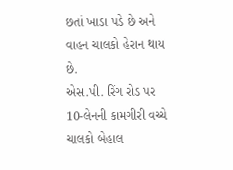છતાં ખાડા પડે છે અને વાહન ચાલકો હેરાન થાય છે.
એસ.પી. રિંગ રોડ પર 10-લેનની કામગીરી વચ્ચે ચાલકો બેહાલ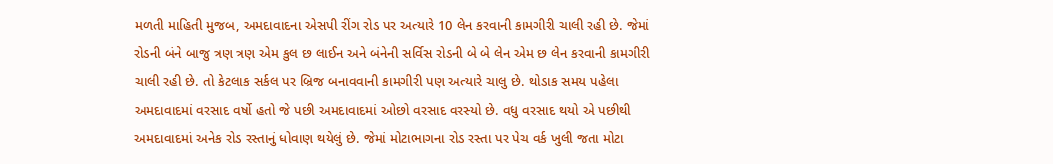મળતી માહિતી મુજબ, અમદાવાદના એસપી રીંગ રોડ પર અત્યારે 10 લેન કરવાની કામગીરી ચાલી રહી છે. જેમાં રોડની બંને બાજુ ત્રણ ત્રણ એમ કુલ છ લાઈન અને બંનેની સર્વિસ રોડની બે બે લેન એમ છ લેન કરવાની કામગીરી ચાલી રહી છે. તો કેટલાક સર્કલ પર બ્રિજ બનાવવાની કામગીરી પણ અત્યારે ચાલુ છે. થોડાક સમય પહેલા અમદાવાદમાં વરસાદ વર્ષો હતો જે પછી અમદાવાદમાં ઓછો વરસાદ વરસ્યો છે. વધુ વરસાદ થયો એ પછીથી અમદાવાદમાં અનેક રોડ રસ્તાનું ધોવાણ થયેલું છે. જેમાં મોટાભાગના રોડ રસ્તા પર પેચ વર્ક ખુલી જતા મોટા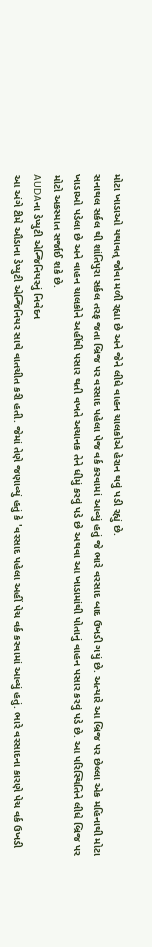મોટા ખાડાઓ યથાવત્ જોવા મળી રહ્યા છે અને જેને લીધે વાહન ચાલકોએ હેરાન થવું પડી રહ્યું છે.
સનાથલ સર્કલ થી શાંતિપુરા સર્કલ તરફ જતા બ્રિજ પર વરસાદ પહેલા પેજ વર્ક કરવામાં આવ્યું હતું જે ભારે વરસાદ બાદ ઉખડી ગયું છે. અત્યારે આ બ્રિજ પર છેલ્લા એક મહિનાથી મોટા ખાડાઓ પડેલા છે અને વાહન ચાલકોને અહીંથી પસાર થતી વખતે અચાનક તેને ધીમું કરવું પડે છે અથવા આ ખાડામાંથી પોતાનું વાહન પસાર કરવું પડે છે. આ પરિસ્થિતિને લીધે બ્રિજ પર મોટો અકસ્માત સર્જાઈ શકે છે.
AUDAના ડેપ્યુટી એન્જિનિયરનું નિવેદન
આ અંગે ટીમે ઔડાના ડેપ્યુટી એન્જિનિયર સાથે વાતચીત કરી હતી. જેમાં તેણે જણાવ્યું હતું કે 'વરસાદ પહેલા અહીં પેચ વર્ક કરવામાં આવ્યું હતું. ભારે વરસાદના કારણે પેચ વર્ક ઉખડી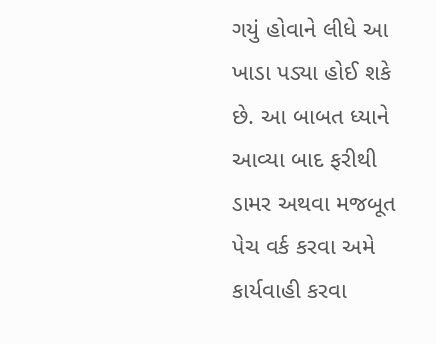ગયું હોવાને લીધે આ ખાડા પડ્યા હોઈ શકે છે. આ બાબત ધ્યાને આવ્યા બાદ ફરીથી ડામર અથવા મજબૂત પેચ વર્ક કરવા અમે કાર્યવાહી કરવા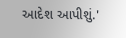આદેશ આપીશું.'